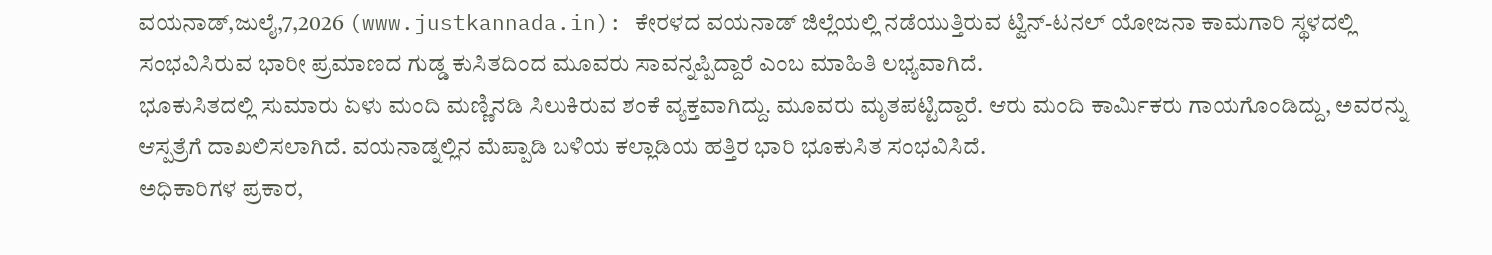ವಯನಾಡ್,ಜುಲೈ,7,2026 (www.justkannada.in): ಕೇರಳದ ವಯನಾಡ್ ಜಿಲ್ಲೆಯಲ್ಲಿ ನಡೆಯುತ್ತಿರುವ ಟ್ವಿನ್-ಟನಲ್ ಯೋಜನಾ ಕಾಮಗಾರಿ ಸ್ಥಳದಲ್ಲಿ ಸಂಭವಿಸಿರುವ ಭಾರೀ ಪ್ರಮಾಣದ ಗುಡ್ಡ ಕುಸಿತದಿಂದ ಮೂವರು ಸಾವನ್ನಪ್ಪಿದ್ದಾರೆ ಎಂಬ ಮಾಹಿತಿ ಲಭ್ಯವಾಗಿದೆ.
ಭೂಕುಸಿತದಲ್ಲಿ ಸುಮಾರು ಏಳು ಮಂದಿ ಮಣ್ಣಿನಡಿ ಸಿಲುಕಿರುವ ಶಂಕೆ ವ್ಯಕ್ತವಾಗಿದ್ದು. ಮೂವರು ಮೃತಪಟ್ಟಿದ್ದಾರೆ. ಆರು ಮಂದಿ ಕಾರ್ಮಿಕರು ಗಾಯಗೊಂಡಿದ್ದು, ಅವರನ್ನು ಆಸ್ಪತ್ರೆಗೆ ದಾಖಲಿಸಲಾಗಿದೆ. ವಯನಾಡ್ನಲ್ಲಿನ ಮೆಪ್ಪಾಡಿ ಬಳಿಯ ಕಲ್ಲಾಡಿಯ ಹತ್ತಿರ ಭಾರಿ ಭೂಕುಸಿತ ಸಂಭವಿಸಿದೆ.
ಅಧಿಕಾರಿಗಳ ಪ್ರಕಾರ,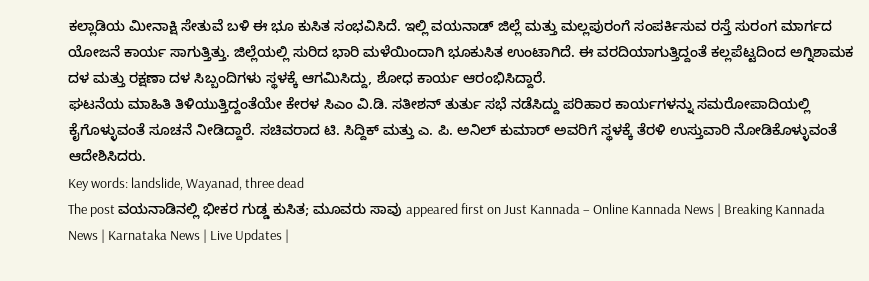ಕಲ್ಲಾಡಿಯ ಮೀನಾಕ್ಷಿ ಸೇತುವೆ ಬಳಿ ಈ ಭೂ ಕುಸಿತ ಸಂಭವಿಸಿದೆ. ಇಲ್ಲಿ ವಯನಾಡ್ ಜಿಲ್ಲೆ ಮತ್ತು ಮಲ್ಲಪುರಂಗೆ ಸಂಪರ್ಕಿಸುವ ರಸ್ತೆ ಸುರಂಗ ಮಾರ್ಗದ ಯೋಜನೆ ಕಾರ್ಯ ಸಾಗುತ್ತಿತ್ತು. ಜಿಲ್ಲೆಯಲ್ಲಿ ಸುರಿದ ಭಾರಿ ಮಳೆಯಿಂದಾಗಿ ಭೂಕುಸಿತ ಉಂಟಾಗಿದೆ. ಈ ವರದಿಯಾಗುತ್ತಿದ್ದಂತೆ ಕಲ್ಲಪೆಟ್ಟದಿಂದ ಅಗ್ನಿಶಾಮಕ ದಳ ಮತ್ತು ರಕ್ಷಣಾ ದಳ ಸಿಬ್ಬಂದಿಗಳು ಸ್ಥಳಕ್ಕೆ ಆಗಮಿಸಿದ್ದು, ಶೋಧ ಕಾರ್ಯ ಆರಂಭಿಸಿದ್ದಾರೆ.
ಘಟನೆಯ ಮಾಹಿತಿ ತಿಳಿಯುತ್ತಿದ್ದಂತೆಯೇ ಕೇರಳ ಸಿಎಂ ವಿ.ಡಿ. ಸತೀಶನ್ ತುರ್ತು ಸಭೆ ನಡೆಸಿದ್ದು ಪರಿಹಾರ ಕಾರ್ಯಗಳನ್ನು ಸಮರೋಪಾದಿಯಲ್ಲಿ ಕೈಗೊಳ್ಳುವಂತೆ ಸೂಚನೆ ನೀಡಿದ್ದಾರೆ. ಸಚಿವರಾದ ಟಿ. ಸಿದ್ದಿಕ್ ಮತ್ತು ಎ. ಪಿ. ಅನಿಲ್ ಕುಮಾರ್ ಅವರಿಗೆ ಸ್ಥಳಕ್ಕೆ ತೆರಳಿ ಉಸ್ತುವಾರಿ ನೋಡಿಕೊಳ್ಳುವಂತೆ ಆದೇಶಿಸಿದರು.
Key words: landslide, Wayanad, three dead
The post ವಯನಾಡಿನಲ್ಲಿ ಭೀಕರ ಗುಡ್ಡ ಕುಸಿತ; ಮೂವರು ಸಾವು appeared first on Just Kannada – Online Kannada News | Breaking Kannada News | Karnataka News | Live Updates |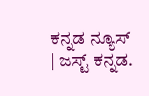ಕನ್ನಡ ನ್ಯೂಸ್ | ಜಸ್ಟ್ ಕನ್ನಡ.